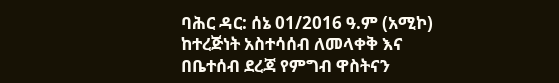ባሕር ዳር: ሰኔ 01/2016 ዓ.ም (አሚኮ) ከተረጅነት አስተሳሰብ ለመላቀቅ እና በቤተሰብ ደረጃ የምግብ ዋስትናን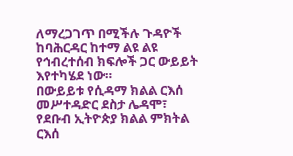ለማረጋገጥ በሚችሉ ጉዳዮች ከባሕርዳር ከተማ ልዩ ልዩ የኅብረተሰብ ክፍሎች ጋር ውይይት እየተካሄደ ነው።
በውይይቱ የሲዳማ ክልል ርእሰ መሥተዳድር ደስታ ሌዳሞ፣ የደቡብ ኢትዮጵያ ክልል ምክትል ርእሰ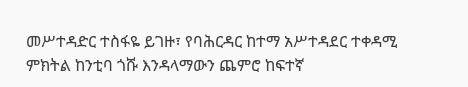መሥተዳድር ተስፋዬ ይገዙ፣ የባሕርዳር ከተማ አሥተዳደር ተቀዳሚ ምክትል ከንቲባ ጎሹ እንዳላማውን ጨምሮ ከፍተኛ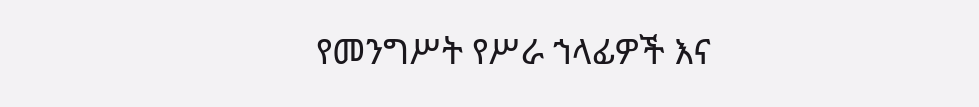የመንግሥት የሥራ ኀላፊዎች እና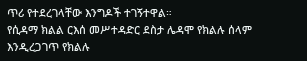ጥሪ የተደረገላቸው እንግዶች ተገኝተዋል።
የሲዳማ ክልል ርእሰ መሥተዳድር ደስታ ሌዳሞ የክልሉ ሰላም እንዲረጋገጥ የክልሉ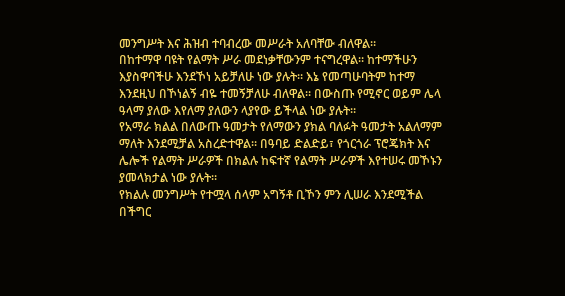መንግሥት እና ሕዝብ ተባብረው መሥራት አለባቸው ብለዋል።
በከተማዋ ባዩት የልማት ሥራ መደነቃቸውንም ተናግረዋል። ከተማችሁን እያስዋባችሁ እንደኾነ አይቻለሁ ነው ያሉት። እኔ የመጣሁባትም ከተማ እንደዚህ በኾነልኝ ብዬ ተመኝቻለሁ ብለዋል። በውስጡ የሚኖር ወይም ሌላ ዓላማ ያለው እየለማ ያለውን ላያየው ይችላል ነው ያሉት።
የአማራ ክልል በለውጡ ዓመታት የለማውን ያክል ባለፉት ዓመታት አልለማም ማለት እንደሚቻል አስረድተዋል። በዓባይ ድልድይ፣ የጎርጎራ ፕሮጄክት እና ሌሎች የልማት ሥራዎች በክልሉ ከፍተኛ የልማት ሥራዎች እየተሠሩ መኾኑን ያመላክታል ነው ያሉት።
የክልሉ መንግሥት የተሟላ ሰላም አግኝቶ ቢኾን ምን ሊሠራ እንደሚችል በችግር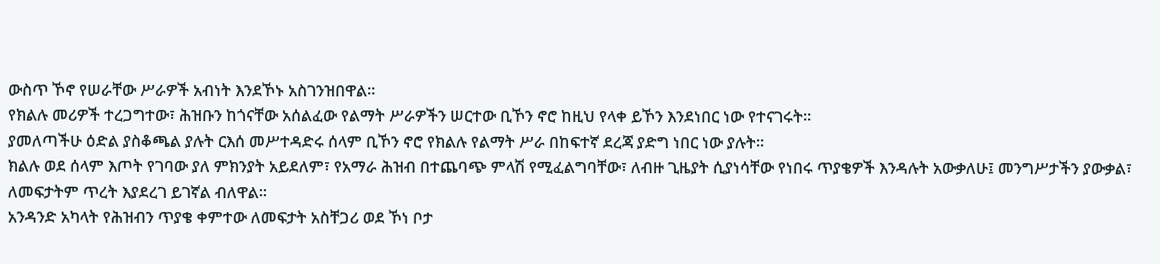ውስጥ ኾኖ የሠራቸው ሥራዎች አብነት እንደኾኑ አስገንዝበዋል።
የክልሉ መሪዎች ተረጋግተው፣ ሕዝቡን ከጎናቸው አሰልፈው የልማት ሥራዎችን ሠርተው ቢኾን ኖሮ ከዚህ የላቀ ይኾን እንደነበር ነው የተናገሩት።
ያመለጣችሁ ዕድል ያስቆጫል ያሉት ርእሰ መሥተዳድሩ ሰላም ቢኾን ኖሮ የክልሉ የልማት ሥራ በከፍተኛ ደረጃ ያድግ ነበር ነው ያሉት።
ክልሉ ወደ ሰላም እጦት የገባው ያለ ምክንያት አይደለም፣ የአማራ ሕዝብ በተጨባጭ ምላሽ የሚፈልግባቸው፣ ለብዙ ጊዜያት ሲያነሳቸው የነበሩ ጥያቄዎች እንዳሉት አውቃለሁ፤ መንግሥታችን ያውቃል፣ ለመፍታትም ጥረት እያደረገ ይገኛል ብለዋል።
አንዳንድ አካላት የሕዝብን ጥያቄ ቀምተው ለመፍታት አስቸጋሪ ወደ ኾነ ቦታ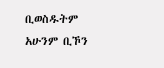ቢወስዱትም አሁንም ቢኾን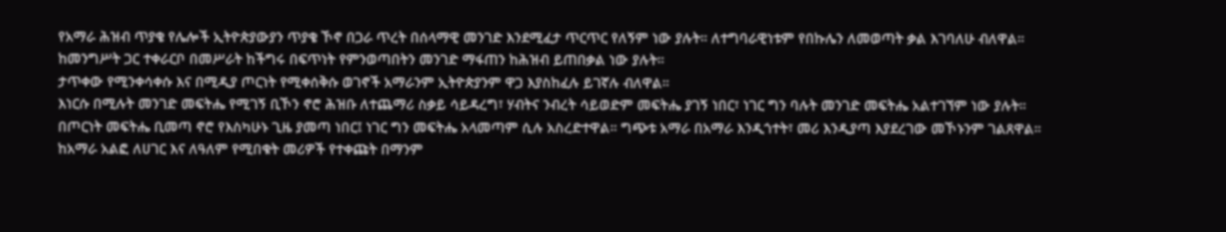የአማራ ሕዝብ ጥያቄ የሌሎች ኢትዮጵያውያን ጥያቄ ኾኖ በጋራ ጥረት በሰላማዊ መንገድ እንደሚፈታ ጥርጥር የለኝም ነው ያሉት። ለተግባራዊነቱም የበኩሌን ለመወጣት ቃል እገባለሁ ብለዋል።
ከመንግሥት ጋር ተቀራርቦ በመሥራት ከችግሩ በፍጥነት የምንወጣበትን መንገድ ማፋጠን ከሕዝብ ይጠበቃል ነው ያሉት።
ታጥቀው የሚንቀሳቀሱ እና በሚዲያ ጦርነት የሚቀሰቅሱ ወገኖች አማራንም ኢትዮጵያንም ዋጋ እያስከፈሉ ይገኛሉ ብለዋል።
እነርሱ በሚሉት መንገድ መፍትሔ የሚገኝ ቢኾን ኖሮ ሕዝቡ ለተጨማሪ ስቃይ ሳይዳረግ፣ ሃብትና ንብረት ሳይወድም መፍትሔ ያገኝ ነበር፣ ነገር ግን ባሉት መንገድ መፍትሔ አልተገኘም ነው ያሉት።
በጦርነት መፍትሔ ቢመጣ ኖሮ የእስካሁኑ ጊዜ ያመጣ ነበር፤ ነገር ግን መፍትሔ አላመጣም ሲሉ አስረድተዋል። ግጭቱ አማራ በአማራ እንዲጎተት፣ መሪ እንዲያጣ እያደረገው መኾኑንም ገልጸዋል።
ከአማራ አልፎ ለሀገር እና ለዓለም የሚበቁት መሪዎች የተቀጩት በማንም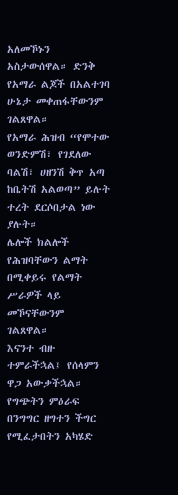አለመኾኑን አስታውሰዋል። ድንቅ የአማራ ልጆች በአልተገባ ሁኔታ መቀጠፋቸውንም ገልጸዋል።
የአማራ ሕዝብ “የሞተው ወንድምሽ፣ የገደለው ባልሽ፣ ሀዘንሽ ቅጥ አጣ ከቤትሽ አልወጣ” ይሉት ተረት ደርሶበታል ነው ያሉት።
ሌሎች ክልሎች የሕዝባቸውን ልማት በሚቀይሩ የልማት ሥራዎች ላይ መኾናቸውንም ገልጸዋል።
እናንተ ብዙ ተምራችኋል፤ የሰላምን ዋጋ አውቃችኋል። የግጭትን ምዕራፍ በንግግር ዘግተን ችግር የሚፈታበትን አካሄድ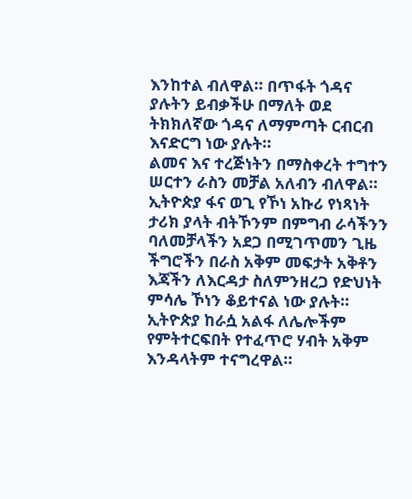እንከተል ብለዋል። በጥፋት ጎዳና ያሉትን ይብቃችሁ በማለት ወደ ትክክለኛው ጎዳና ለማምጣት ርብርብ እናድርግ ነው ያሉት።
ልመና እና ተረጅነትን በማስቀረት ተግተን ሠርተን ራስን መቻል አለብን ብለዋል። ኢትዮጵያ ፋና ወጊ የኾነ አኩሪ የነጻነት ታሪክ ያላት ብትኾንም በምግብ ራሳችንን ባለመቻላችን አደጋ በሚገጥመን ጊዜ ችግሮችን በራስ አቅም መፍታት አቅቶን እጃችን ለእርዳታ ስለምንዘረጋ የድህነት ምሳሌ ኾነን ቆይተናል ነው ያሉት።
ኢትዮጵያ ከራሷ አልፋ ለሌሎችም የምትተርፍበት የተፈጥሮ ሃብት አቅም እንዳላትም ተናግረዋል።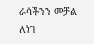ራሳችንን መቻል ለነገ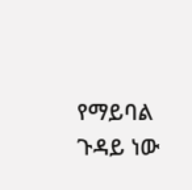የማይባል ጉዳይ ነው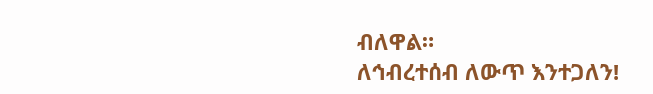ብለዋል።
ለኅብረተሰብ ለውጥ እንተጋለን!